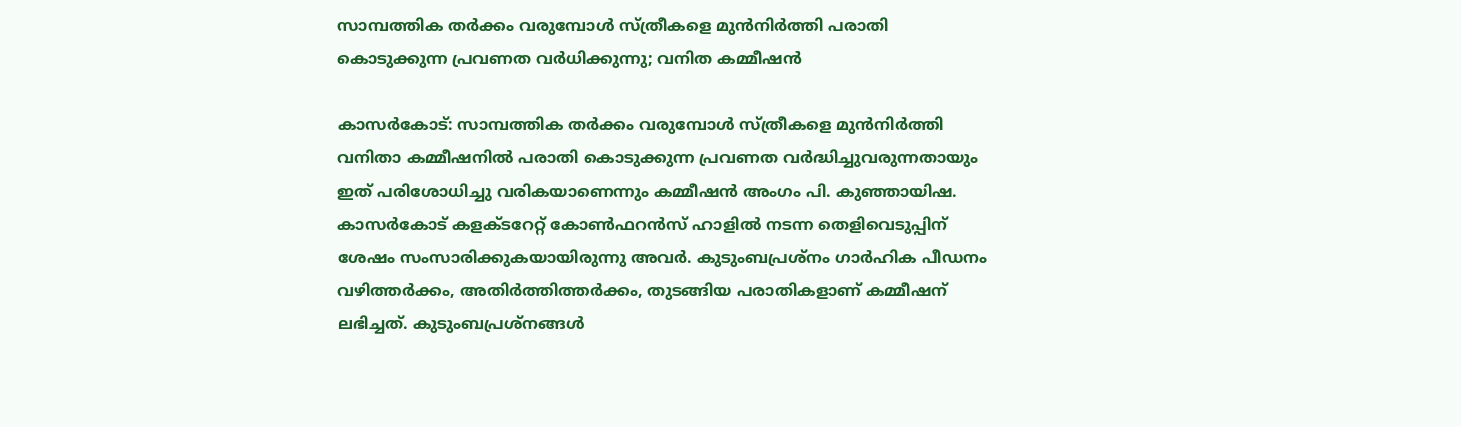സാമ്പത്തിക തര്‍ക്കം വരുമ്പോള്‍ സ്ത്രീകളെ മുന്‍നിര്‍ത്തി പരാതി കൊടുക്കുന്ന പ്രവണത വര്‍ധിക്കുന്നു; വനിത കമ്മീഷന്‍

കാസര്‍കോട്: സാമ്പത്തിക തര്‍ക്കം വരുമ്പോള്‍ സ്ത്രീകളെ മുന്‍നിര്‍ത്തി വനിതാ കമ്മീഷനില്‍ പരാതി കൊടുക്കുന്ന പ്രവണത വര്‍ദ്ധിച്ചുവരുന്നതായും ഇത് പരിശോധിച്ചു വരികയാണെന്നും കമ്മീഷന്‍ അംഗം പി. കുഞ്ഞായിഷ. കാസര്‍കോട് കളക്ടറേറ്റ് കോണ്‍ഫറന്‍സ് ഹാളില്‍ നടന്ന തെളിവെടുപ്പിന് ശേഷം സംസാരിക്കുകയായിരുന്നു അവര്‍. കുടുംബപ്രശ്‌നം ഗാര്‍ഹിക പീഡനം വഴിത്തര്‍ക്കം, അതിര്‍ത്തിത്തര്‍ക്കം, തുടങ്ങിയ പരാതികളാണ് കമ്മീഷന് ലഭിച്ചത്. കുടുംബപ്രശ്‌നങ്ങള്‍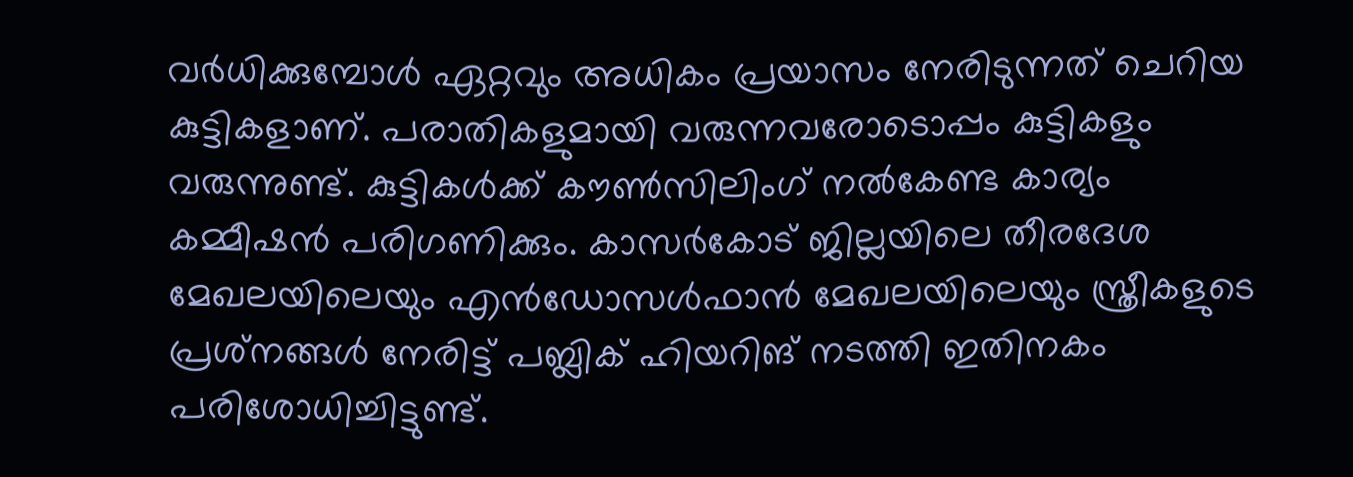വര്‍ധിക്കുമ്പോള്‍ ഏറ്റവും അധികം പ്രയാസം നേരിടുന്നത് ചെറിയ കുട്ടികളാണ്. പരാതികളുമായി വരുന്നവരോടൊപ്പം കുട്ടികളും വരുന്നുണ്ട്. കുട്ടികള്‍ക്ക് കൗണ്‍സിലിംഗ് നല്‍കേണ്ട കാര്യം കമ്മീഷന്‍ പരിഗണിക്കും. കാസര്‍കോട് ജില്ലയിലെ തീരദേശ മേഖലയിലെയും എന്‍ഡോസള്‍ഫാന്‍ മേഖലയിലെയും സ്ത്രീകളുടെ പ്രശ്‌നങ്ങള്‍ നേരിട്ട് പബ്ലിക് ഹിയറിങ് നടത്തി ഇതിനകം പരിശോധിച്ചിട്ടുണ്ട്.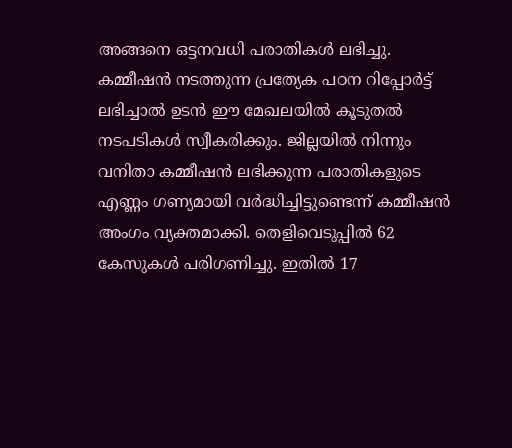അങ്ങനെ ഒട്ടനവധി പരാതികള്‍ ലഭിച്ചു. കമ്മീഷന്‍ നടത്തുന്ന പ്രത്യേക പഠന റിപ്പോര്‍ട്ട് ലഭിച്ചാല്‍ ഉടന്‍ ഈ മേഖലയില്‍ കൂടുതല്‍ നടപടികള്‍ സ്വീകരിക്കും. ജില്ലയില്‍ നിന്നും വനിതാ കമ്മീഷന്‍ ലഭിക്കുന്ന പരാതികളുടെ എണ്ണം ഗണ്യമായി വര്‍ദ്ധിച്ചിട്ടുണ്ടെന്ന് കമ്മീഷന്‍ അംഗം വ്യക്തമാക്കി. തെളിവെടുപ്പില്‍ 62 കേസുകള്‍ പരിഗണിച്ചു. ഇതില്‍ 17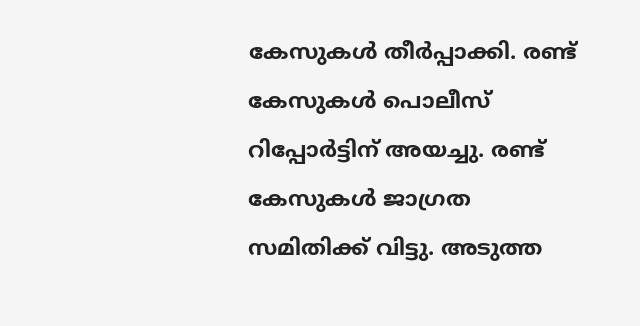കേസുകള്‍ തീര്‍പ്പാക്കി. രണ്ട് കേസുകള്‍ പൊലീസ് റിപ്പോര്‍ട്ടിന് അയച്ചു. രണ്ട് കേസുകള്‍ ജാഗ്രത സമിതിക്ക് വിട്ടു. അടുത്ത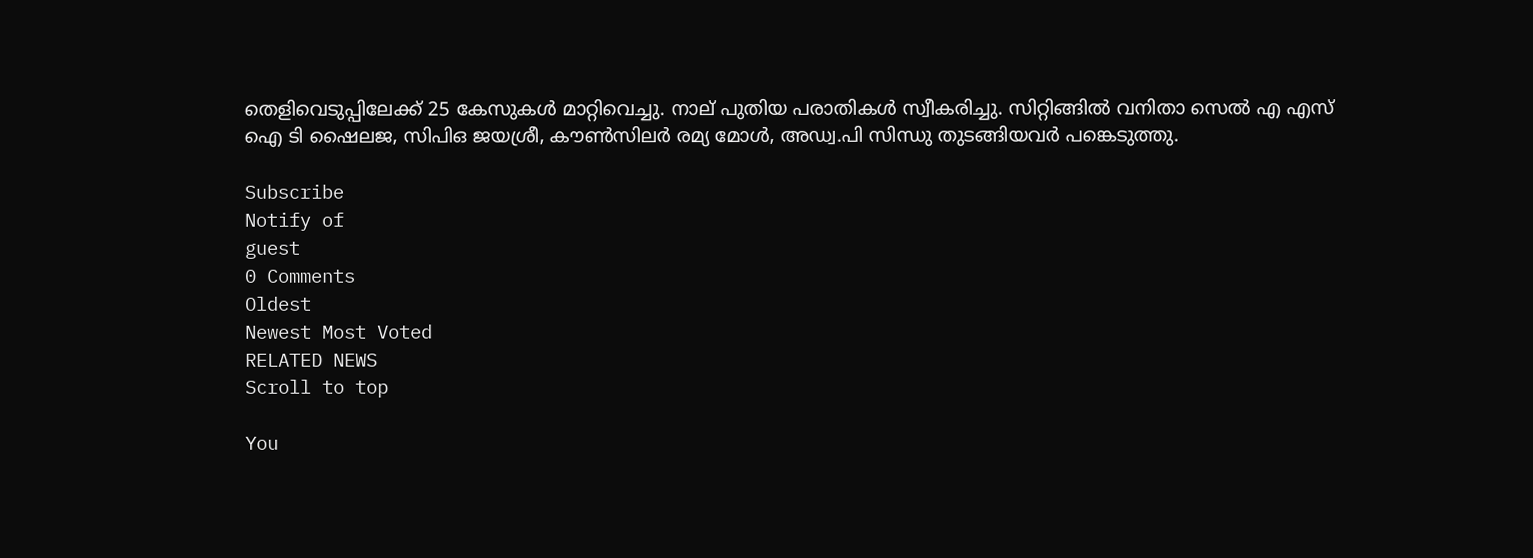തെളിവെടുപ്പിലേക്ക് 25 കേസുകള്‍ മാറ്റിവെച്ചു. നാല് പുതിയ പരാതികള്‍ സ്വീകരിച്ചു. സിറ്റിങ്ങില്‍ വനിതാ സെല്‍ എ എസ് ഐ ടി ഷൈലജ, സിപിഒ ജയശ്രീ, കൗണ്‍സിലര്‍ രമ്യ മോള്‍, അഡ്വ.പി സിന്ധു തുടങ്ങിയവര്‍ പങ്കെടുത്തു.

Subscribe
Notify of
guest
0 Comments
Oldest
Newest Most Voted
RELATED NEWS
Scroll to top

You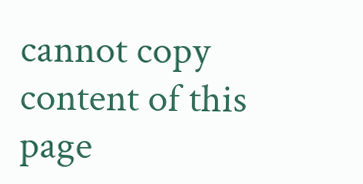cannot copy content of this page